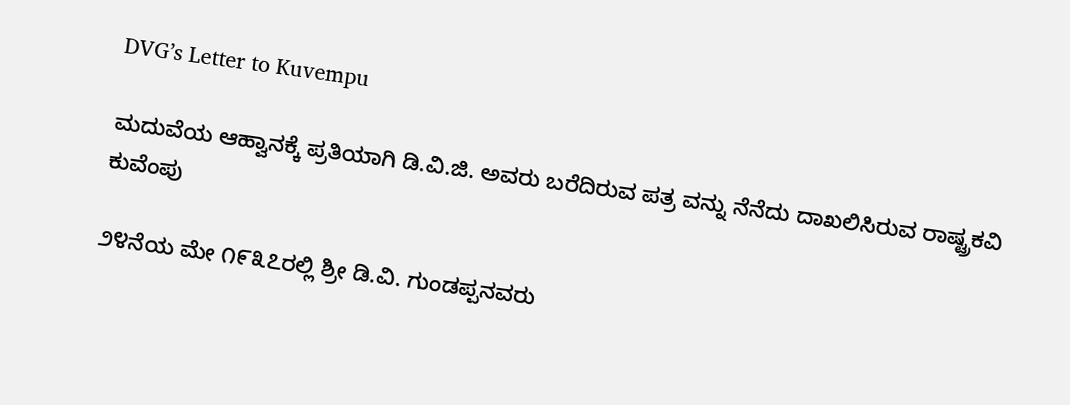DVG’s Letter to Kuvempu

ಮದುವೆಯ ಆಹ್ವಾನಕ್ಕೆ ಪ್ರತಿಯಾಗಿ ಡಿ.ವಿ.ಜಿ. ಅವರು ಬರೆದಿರುವ ಪತ್ರ ವನ್ನು ನೆನೆದು ದಾಖಲಿಸಿರುವ ರಾಷ್ಟ್ರಕವಿ ಕುವೆಂಪು

೨೪ನೆಯ ಮೇ ೧೯೩೭ರಲ್ಲಿ ಶ್ರೀ ಡಿ.ವಿ. ಗುಂಡಪ್ಪನವರು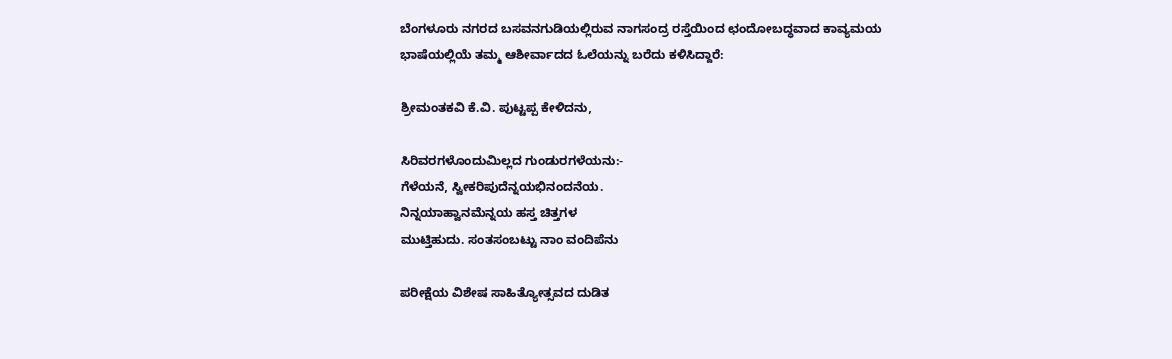ಬೆಂಗಳೂರು ನಗರದ ಬಸವನಗುಡಿಯಲ್ಲಿರುವ ನಾಗಸಂದ್ರ ರಸ್ತೆಯಿಂದ ಛಂದೋಬದ್ಧವಾದ ಕಾವ್ಯಮಯ ಭಾಷೆಯಲ್ಲಿಯೆ ತಮ್ಮ ಆಶೀರ್ವಾದದ ಓಲೆಯನ್ನು ಬರೆದು ಕಳಿಸಿದ್ದಾರೆ:

ಶ್ರೀಮಂತಕವಿ ಕೆ.ವಿ. ಪುಟ್ಟಪ್ಪ ಕೇಳಿದನು,

ಸಿರಿವರಗಳೊಂದುಮಿಲ್ಲದ ಗುಂಡುರಗಳೆಯನು:-
ಗೆಳೆಯನೆ, ಸ್ವೀಕರಿಪುದೆನ್ನಯಭಿನಂದನೆಯ.
ನಿನ್ನಯಾಹ್ವಾನಮೆನ್ನಯ ಹಸ್ತ ಚಿತ್ತಗಳ
ಮುಟ್ತಿಹುದು. ಸಂತಸಂಬಟ್ಟು ನಾಂ ವಂದಿಪೆನು

ಪರೀಕ್ಷೆಯ ವಿಶೇಷ ಸಾಹಿತ್ಯೋತ್ಸವದ ದುಡಿತ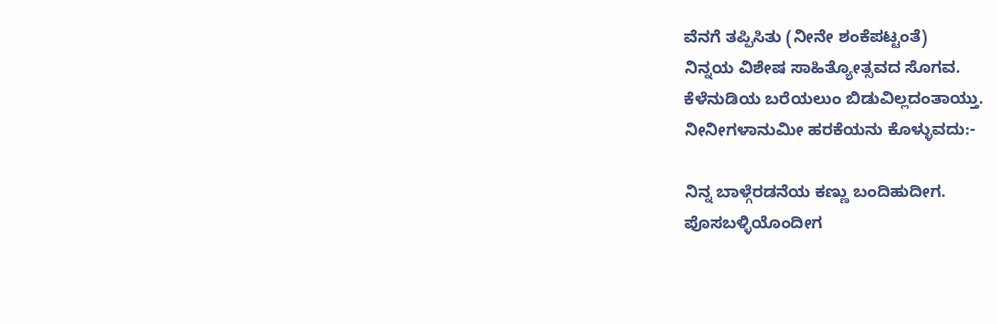ವೆನಗೆ ತಪ್ಪಿಸಿತು (ನೀನೇ ಶಂಕೆಪಟ್ಟಂತೆ)
ನಿನ್ನಯ ವಿಶೇಷ ಸಾಹಿತ್ಯೋತ್ಸವದ ಸೊಗವ.
ಕೆಳೆನುಡಿಯ ಬರೆಯಲುಂ ಬಿಡುವಿಲ್ಲದಂತಾಯ್ತು.
ನೀನೀಗಳಾನುಮೀ ಹರಕೆಯನು ಕೊಳ್ಳುವದು:-

ನಿನ್ನ ಬಾಳ್ಗೆರಡನೆಯ ಕಣ್ಣು ಬಂದಿಹುದೀಗ.
ಪೊಸಬಳ್ಳಿಯೊಂದೀಗ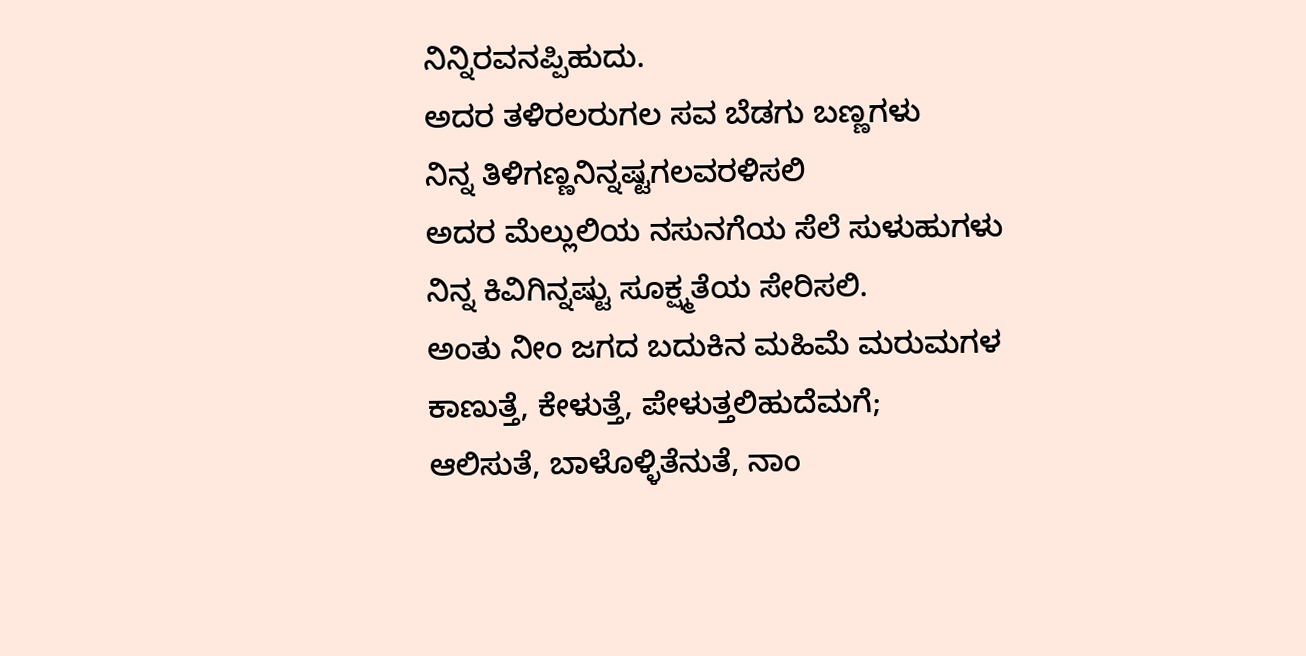ನಿನ್ನಿರವನಪ್ಪಿಹುದು.
ಅದರ ತಳಿರಲರುಗಲ ಸವ ಬೆಡಗು ಬಣ್ಣಗಳು
ನಿನ್ನ ತಿಳಿಗಣ್ಣನಿನ್ನಷ್ಟಗಲವರಳಿಸಲಿ
ಅದರ ಮೆಲ್ಲುಲಿಯ ನಸುನಗೆಯ ಸೆಲೆ ಸುಳುಹುಗಳು
ನಿನ್ನ ಕಿವಿಗಿನ್ನಷ್ಟು ಸೂಕ್ಷ್ಮತೆಯ ಸೇರಿಸಲಿ.
ಅಂತು ನೀಂ ಜಗದ ಬದುಕಿನ ಮಹಿಮೆ ಮರುಮಗಳ
ಕಾಣುತ್ತೆ, ಕೇಳುತ್ತೆ, ಪೇಳುತ್ತಲಿಹುದೆಮಗೆ;
ಆಲಿಸುತೆ, ಬಾಳೊಳ್ಳಿತೆನುತೆ, ನಾಂ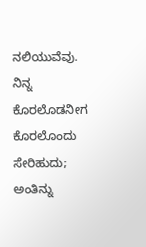ನಲಿಯುವೆವು.
ನಿನ್ನ ಕೊರಲೊಡನೀಗ ಕೊರಲೊಂದು ಸೇರಿಹುದು;
ಅಂತಿನ್ನು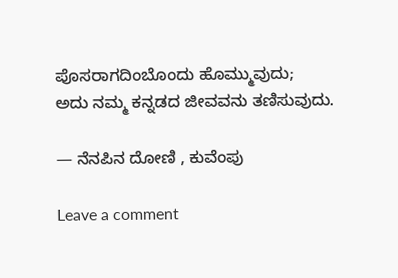ಪೊಸರಾಗದಿಂಬೊಂದು ಹೊಮ್ಮುವುದು;
ಅದು ನಮ್ಮ ಕನ್ನಡದ ಜೀವವನು ತಣಿಸುವುದು.

— ನೆನಪಿನ ದೋಣಿ , ಕುವೆಂಪು

Leave a comment